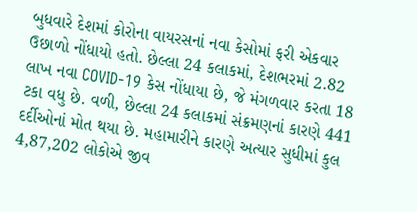બુધવારે દેશમાં કોરોના વાયરસનાં નવા કેસોમાં ફરી એકવાર ઉછાળો નોંધાયો હતો. છેલ્લા 24 કલાકમાં, દેશભરમાં 2.82 લાખ નવા COVID-19 કેસ નોંધાયા છે, જે મંગળવાર કરતા 18 ટકા વધુ છે. વળી, છેલ્લા 24 કલાકમાં સંક્રમણનાં કારણે 441 દર્દીઓનાં મોત થયા છે. મહામારીને કારણે અત્યાર સુધીમાં કુલ 4,87,202 લોકોએ જીવ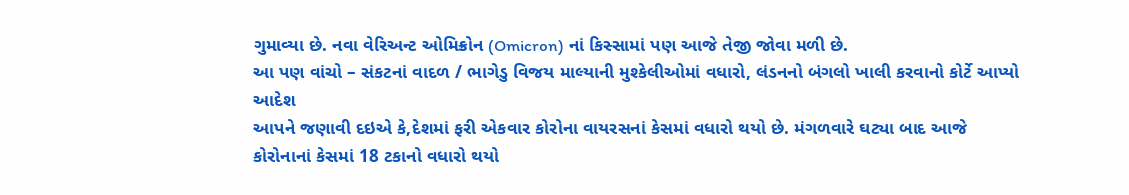ગુમાવ્યા છે. નવા વેરિઅન્ટ ઓમિક્રોન (Omicron) નાં કિસ્સામાં પણ આજે તેજી જોવા મળી છે.
આ પણ વાંચો – સંકટનાં વાદળ / ભાગેડુ વિજય માલ્યાની મુશ્કેલીઓમાં વધારો, લંડનનો બંગલો ખાલી કરવાનો કોર્ટે આપ્યો આદેશ
આપને જણાવી દઇએ કે,દેશમાં ફરી એકવાર કોરોના વાયરસનાં કેસમાં વધારો થયો છે. મંગળવારે ઘટ્યા બાદ આજે કોરોનાનાં કેસમાં 18 ટકાનો વધારો થયો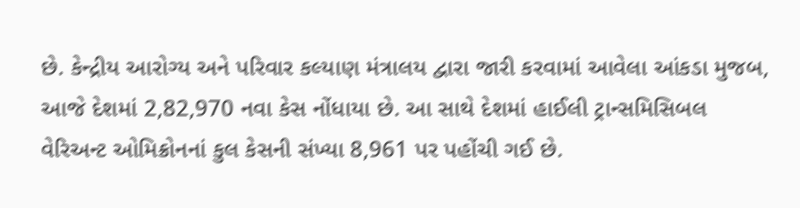છે. કેન્દ્રીય આરોગ્ય અને પરિવાર કલ્યાણ મંત્રાલય દ્વારા જારી કરવામાં આવેલા આંકડા મુજબ, આજે દેશમાં 2,82,970 નવા કેસ નોંધાયા છે. આ સાથે દેશમાં હાઈલી ટ્રાન્સમિસિબલ વેરિઅન્ટ ઓમિક્રોનનાં કુલ કેસની સંખ્યા 8,961 પર પહોંચી ગઈ છે.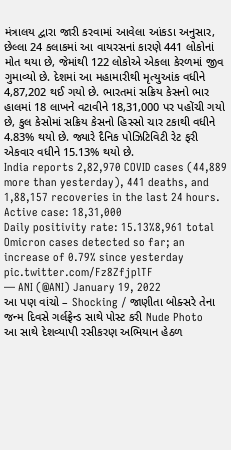મંત્રાલય દ્વારા જારી કરવામાં આવેલા આંકડા અનુસાર, છેલ્લા 24 કલાકમાં આ વાયરસનાં કારણે 441 લોકોનાં મોત થયા છે, જેમાંથી 122 લોકોએ એકલા કેરળમાં જીવ ગુમાવ્યો છે. દેશમાં આ મહામારીથી મૃત્યુઆંક વધીને 4,87,202 થઈ ગયો છે. ભારતમાં સક્રિય કેસનો ભાર હાલમાં 18 લાખને વટાવીને 18,31,000 પર પહોંચી ગયો છે, કુલ કેસોમાં સક્રિય કેસનો હિસ્સો ચાર ટકાથી વધીને 4.83% થયો છે. જ્યારે દૈનિક પોઝિટિવિટી રેટ ફરી એકવાર વધીને 15.13% થયો છે.
India reports 2,82,970 COVID cases (44,889 more than yesterday), 441 deaths, and 1,88,157 recoveries in the last 24 hours.
Active case: 18,31,000
Daily positivity rate: 15.13%8,961 total Omicron cases detected so far; an increase of 0.79% since yesterday pic.twitter.com/Fz8ZfjplTF
— ANI (@ANI) January 19, 2022
આ પણ વાંચો – Shocking / જાણીતા બોક્સરે તેના જન્મ દિવસે ગર્લફ્રેન્ડ સાથે પોસ્ટ કરી Nude Photo
આ સાથે દેશવ્યાપી રસીકરણ અભિયાન હેઠળ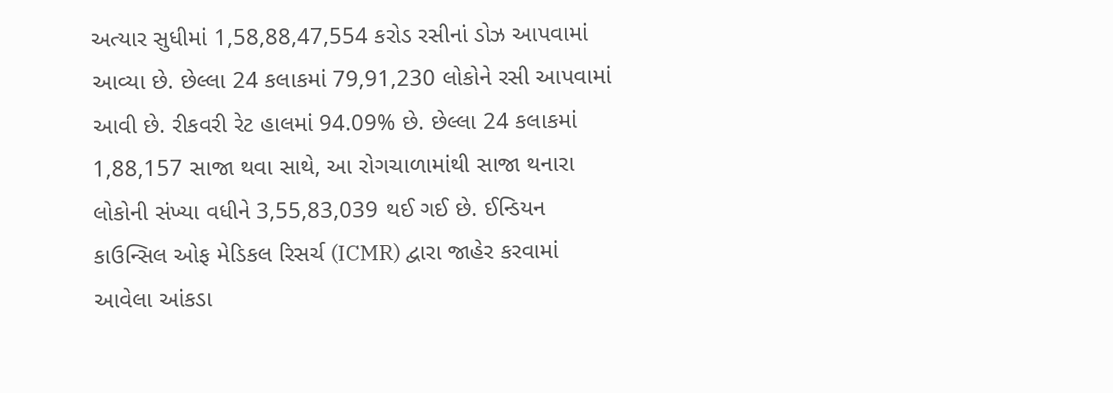અત્યાર સુધીમાં 1,58,88,47,554 કરોડ રસીનાં ડોઝ આપવામાં આવ્યા છે. છેલ્લા 24 કલાકમાં 79,91,230 લોકોને રસી આપવામાં આવી છે. રીકવરી રેટ હાલમાં 94.09% છે. છેલ્લા 24 કલાકમાં 1,88,157 સાજા થવા સાથે, આ રોગચાળામાંથી સાજા થનારા લોકોની સંખ્યા વધીને 3,55,83,039 થઈ ગઈ છે. ઈન્ડિયન કાઉન્સિલ ઓફ મેડિકલ રિસર્ચ (ICMR) દ્વારા જાહેર કરવામાં આવેલા આંકડા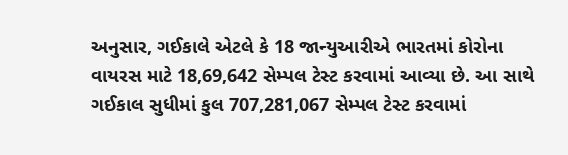અનુસાર, ગઈકાલે એટલે કે 18 જાન્યુઆરીએ ભારતમાં કોરોના વાયરસ માટે 18,69,642 સેમ્પલ ટેસ્ટ કરવામાં આવ્યા છે. આ સાથે ગઈકાલ સુધીમાં કુલ 707,281,067 સેમ્પલ ટેસ્ટ કરવામાં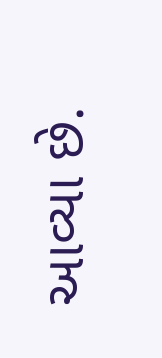આવ્યા છે.